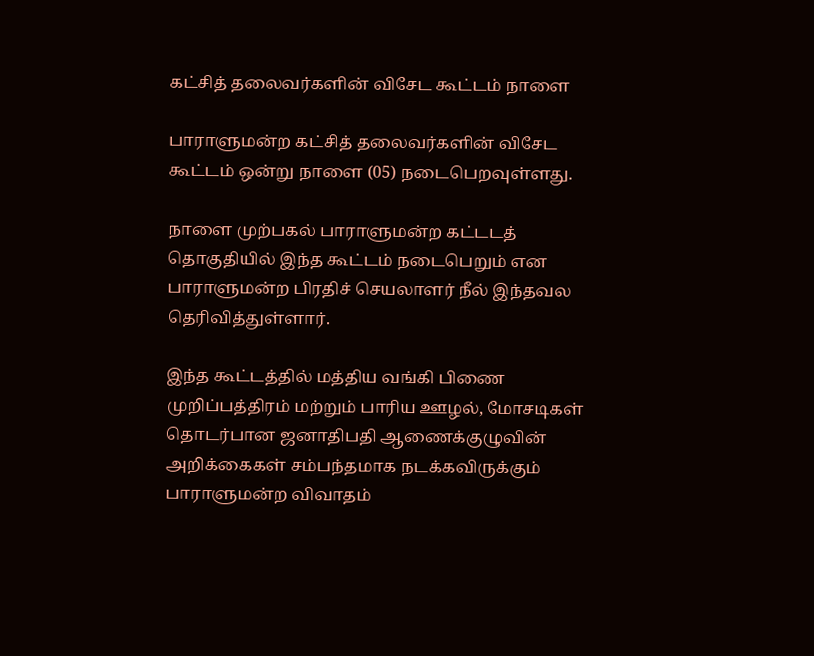கட்சித் தலைவர்களின் விசேட கூட்டம் நாளை

பாராளுமன்ற கட்சித் தலைவர்களின் விசேட கூட்டம் ஒன்று நாளை (05) நடைபெறவுள்ளது.

நாளை முற்பகல் பாராளுமன்ற கட்டடத் தொகுதியில் இந்த கூட்டம் நடைபெறும் என பாராளுமன்ற பிரதிச் செயலாளர் நீல் இந்தவல தெரிவித்துள்ளார்.

இந்த கூட்டத்தில் மத்திய வங்கி பிணை முறிப்பத்திரம் மற்றும் பாரிய ஊழல், மோசடிகள் தொடர்பான ஜனாதிபதி ஆணைக்குழுவின் அறிக்கைகள் சம்பந்தமாக நடக்கவிருக்கும் பாராளுமன்ற விவாதம்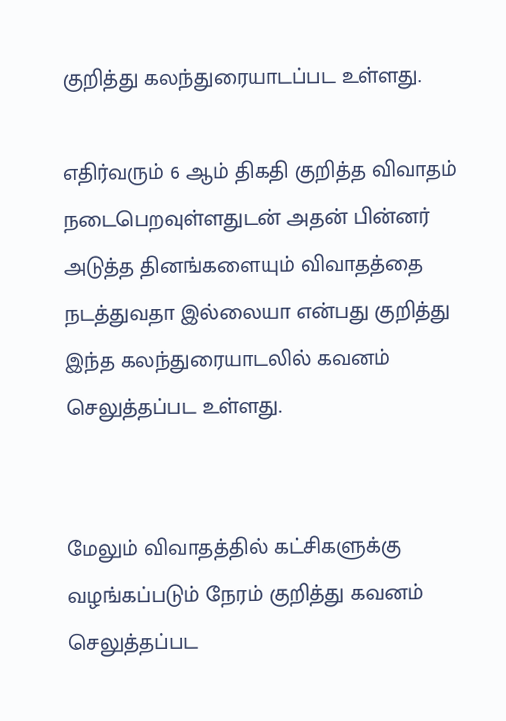குறித்து கலந்துரையாடப்பட உள்ளது.

எதிர்வரும் 6 ஆம் திகதி குறித்த விவாதம் நடைபெறவுள்ளதுடன் அதன் பின்னர் அடுத்த தினங்களையும் விவாதத்தை நடத்துவதா இல்லையா என்பது குறித்து இந்த கலந்துரையாடலில் கவனம் செலுத்தப்பட உள்ளது.


மேலும் விவாதத்தில் கட்சிகளுக்கு வழங்கப்படும் நேரம் குறித்து கவனம் செலுத்தப்பட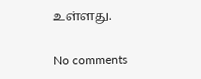உள்ளது.

No comments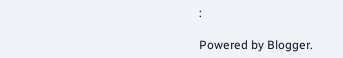:

Powered by Blogger.